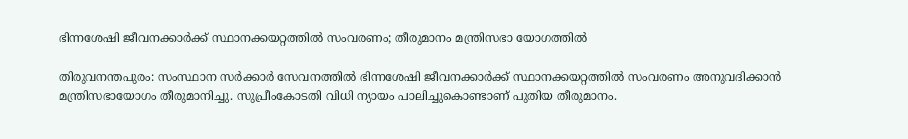ഭിന്നശേഷി ജീവനക്കാര്‍ക്ക് സ്ഥാനക്കയറ്റത്തില്‍ സംവരണം; തീരുമാനം മന്ത്രിസഭാ യോഗത്തിൽ

തിരുവനന്തപുരം: സംസ്ഥാന സർക്കാർ സേവനത്തിൽ ഭിന്നശേഷി ജീവനക്കാർക്ക് സ്ഥാനക്കയറ്റത്തിൽ സംവരണം അനുവദിക്കാൻ മന്ത്രിസഭായോഗം തീരുമാനിച്ചു. സുപ്രീംകോടതി വിധി ന്യായം പാലിച്ചുകൊണ്ടാണ് പുതിയ തീരുമാനം.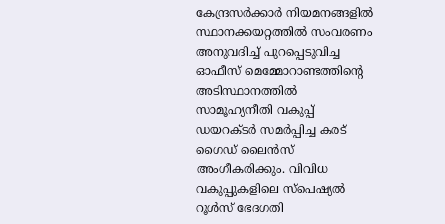കേന്ദ്രസർക്കാർ നിയമനങ്ങളിൽ സ്ഥാനക്കയറ്റത്തിൽ സംവരണം അനുവദിച്ച് പുറപ്പെടുവിച്ച ഓഫീസ് മെമ്മോറാണ്ടത്തിന്റെ അടിസ്ഥാനത്തിൽ സാമൂഹ്യനീതി വകുപ്പ് ഡയറക്ടർ സമർപ്പിച്ച കരട് ഗൈഡ് ലൈൻസ് അംഗീകരിക്കും. വിവിധ വകുപ്പുകളിലെ സ്‌പെഷ്യൽ റൂൾസ് ഭേദഗതി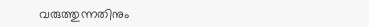വരുത്തുന്നതിനും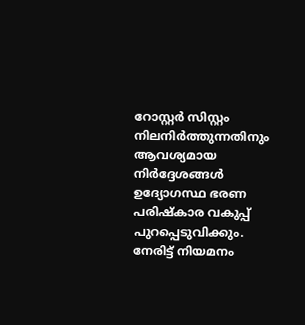റോസ്റ്റർ സിസ്റ്റം നിലനിർത്തുന്നതിനും ആവശ്യമായ നിർദ്ദേശങ്ങൾ ഉദ്യോഗസ്ഥ ഭരണ പരിഷ്‌കാര വകുപ്പ് പുറപ്പെടുവിക്കും. നേരിട്ട് നിയമനം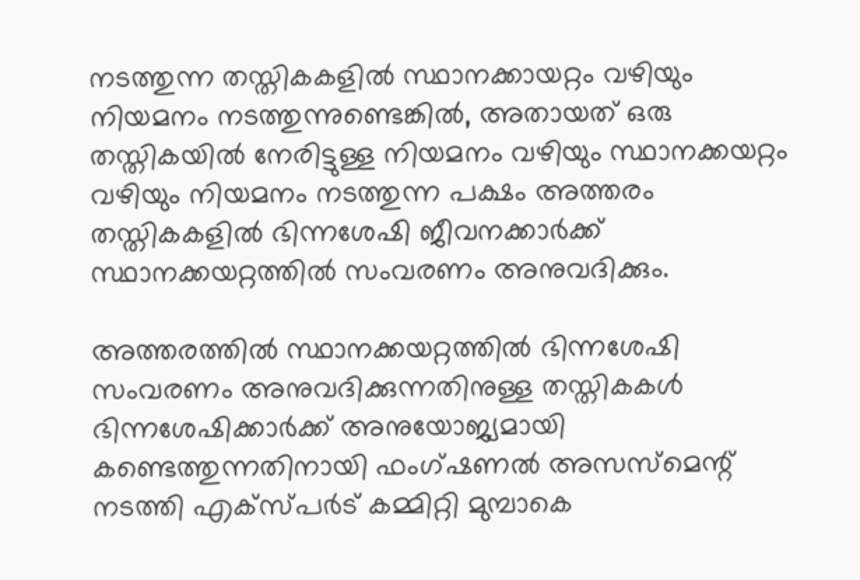നടത്തുന്ന തസ്തികകളിൽ സ്ഥാനക്കായറ്റം വഴിയും നിയമനം നടത്തുന്നുണ്ടെങ്കിൽ, അതായത് ഒരു തസ്തികയിൽ നേരിട്ടുള്ള നിയമനം വഴിയും സ്ഥാനക്കയറ്റം വഴിയും നിയമനം നടത്തുന്ന പക്ഷം അത്തരം തസ്തികകളിൽ ഭിന്നശേഷി ജീവനക്കാർക്ക് സ്ഥാനക്കയറ്റത്തിൽ സംവരണം അനുവദിക്കും.

അത്തരത്തിൽ സ്ഥാനക്കയറ്റത്തിൽ ഭിന്നശേഷി സംവരണം അനുവദിക്കുന്നതിനുള്ള തസ്തികകൾ ഭിന്നശേഷിക്കാർക്ക് അനുയോജ്യമായി കണ്ടെത്തുന്നതിനായി ഫംഗ്ഷണൽ അസസ്‌മെന്റ് നടത്തി എക്‌സ്പർട് കമ്മിറ്റി മുമ്പാകെ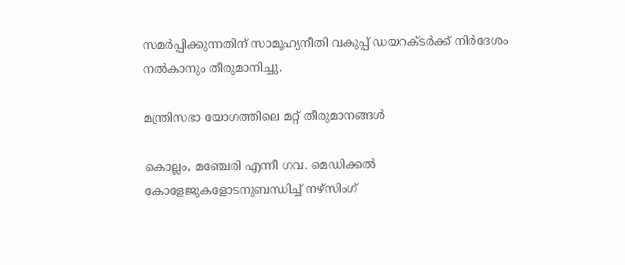സമർപ്പിക്കുന്നതിന് സാമൂഹ്യനീതി വകുപ്പ് ഡയറക്ടർക്ക് നിർദേശം നൽകാനും തീരുമാനിച്ചു.

മന്ത്രിസഭാ യോഗത്തിലെ മറ്റ് തീരുമാനങ്ങൾ

കൊല്ലം, മഞ്ചേരി എന്നീ ഗവ. മെഡിക്കൽ കോളേജുകളോടനുബന്ധിച്ച് നഴ്‌സിംഗ്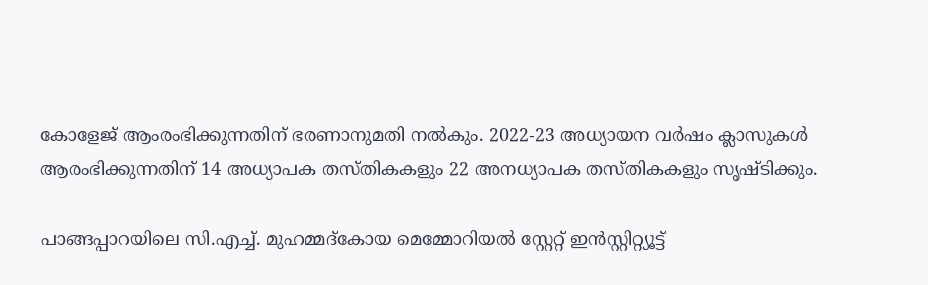കോളേജ് ആംരംഭിക്കുന്നതിന് ഭരണാനുമതി നൽകും. 2022-23 അധ്യായന വർഷം ക്ലാസുകൾ ആരംഭിക്കുന്നതിന് 14 അധ്യാപക തസ്തികകളും 22 അനധ്യാപക തസ്തികകളും സൃഷ്ടിക്കും.

പാങ്ങപ്പാറയിലെ സി.എച്ച്. മുഹമ്മദ്‌കോയ മെമ്മോറിയൽ സ്റ്റേറ്റ് ഇൻസ്റ്റിറ്റ്യൂട്ട്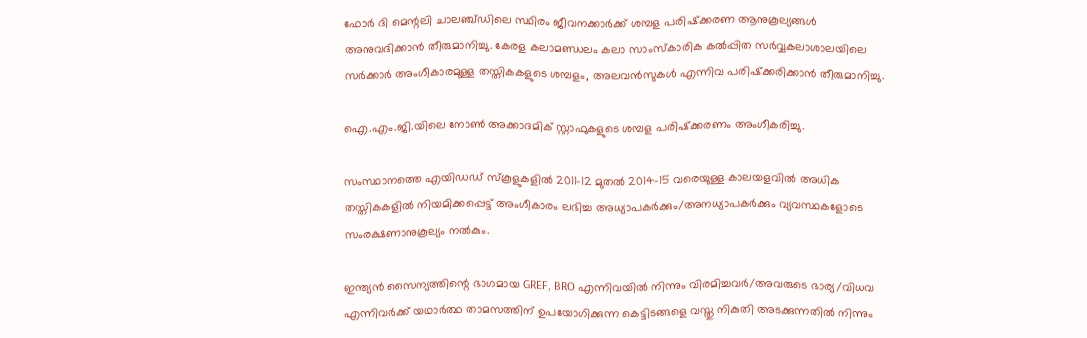ഫോർ ദി മെന്റലി ചാലഞ്ച്ഡിലെ സ്ഥിരം ജീവനക്കാർക്ക് ശമ്പള പരിഷ്‌ക്കരണ ആനുകൂല്യങ്ങൾ അനുവദിക്കാൻ തീരുമാനിച്ചു. കേരള കലാമണ്ഡലം കലാ സാംസ്‌കാരിക കൽപ്പിത സർവ്വകലാശാലയിലെ സർക്കാർ അംഗീകാരമുള്ള തസ്തികകളുടെ ശമ്പളം, അലവൻസുകൾ എന്നിവ പരിഷ്‌ക്കരിക്കാൻ തീരുമാനിച്ചു.

ഐ.എം.ജി.യിലെ നോൺ അക്കാദമിക് സ്റ്റാഫുകളുടെ ശമ്പള പരിഷ്‌ക്കരണം അംഗീകരിച്ചു.

സംസ്ഥാനത്തെ എയിഡഡ് സ്‌കൂളുകളിൽ 2011-12 മുതൽ 2014-15 വരെയുള്ള കാലയളവിൽ അധിക തസ്തികകളിൽ നിയമിക്കപ്പെട്ട് അംഗീകാരം ലഭിച്ച അധ്യാപകർക്കും/അനധ്യാപകർക്കും വ്യവസ്ഥകളോടെ സംരക്ഷണാനുകൂല്യം നൽകും.

ഇന്ത്യൻ സൈന്യത്തിന്റെ ഭാഗമായ GREF, BRO എന്നിവയിൽ നിന്നും വിരമിച്ചവർ/അവരുടെ ഭാര്യ/വിധവ എന്നിവർക്ക് യഥാർത്ഥ താമസത്തിന് ഉപയോഗിക്കുന്ന കെട്ടിടങ്ങളെ വസ്തു നികുതി അടക്കുന്നതിൽ നിന്നും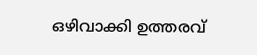ഒഴിവാക്കി ഉത്തരവ്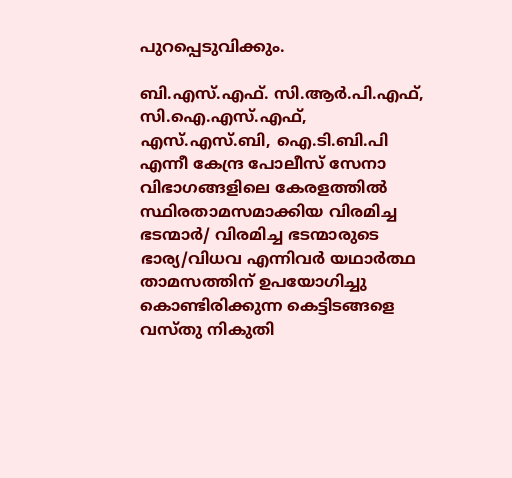പുറപ്പെടുവിക്കും.

ബി.എസ്.എഫ്. സി.ആർ.പി.എഫ്, സി.ഐ.എസ്.എഫ്, എസ്.എസ്.ബി, ഐ.ടി.ബി.പി എന്നീ കേന്ദ്ര പോലീസ് സേനാ വിഭാഗങ്ങളിലെ കേരളത്തിൽ സ്ഥിരതാമസമാക്കിയ വിരമിച്ച ഭടന്മാർ/ വിരമിച്ച ഭടന്മാരുടെ ഭാര്യ/വിധവ എന്നിവർ യഥാർത്ഥ താമസത്തിന് ഉപയോഗിച്ചു കൊണ്ടിരിക്കുന്ന കെട്ടിടങ്ങളെ വസ്തു നികുതി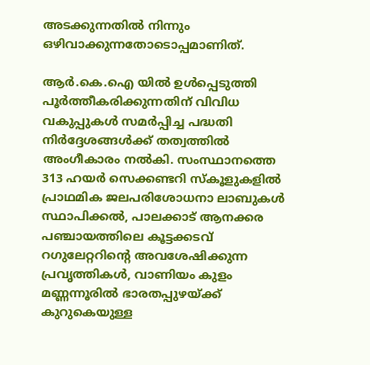അടക്കുന്നതിൽ നിന്നും ഒഴിവാക്കുന്നതോടൊപ്പമാണിത്.

ആർ.കെ.ഐ യിൽ ഉൾപ്പെടുത്തി പൂർത്തീകരിക്കുന്നതിന് വിവിധ വകുപ്പുകൾ സമർപ്പിച്ച പദ്ധതി നിർദ്ദേശങ്ങൾക്ക് തത്വത്തിൽ അംഗീകാരം നൽകി. സംസ്ഥാനത്തെ 313 ഹയർ സെക്കണ്ടറി സ്‌കൂളുകളിൽ പ്രാഥമിക ജലപരിശോധനാ ലാബുകൾ സ്ഥാപിക്കൽ, പാലക്കാട് ആനക്കര പഞ്ചായത്തിലെ കൂട്ടക്കടവ് റഗുലേറ്ററിന്റെ അവശേഷിക്കുന്ന പ്രവൃത്തികൾ, വാണിയം കുളം മണ്ണന്നൂരിൽ ഭാരതപ്പുഴയ്ക്ക് കുറുകെയുള്ള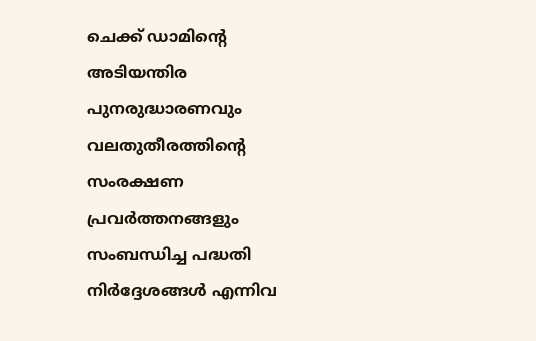ചെക്ക് ഡാമിന്റെ അടിയന്തിര പുനരുദ്ധാരണവും വലതുതീരത്തിന്റെ സംരക്ഷണ പ്രവർത്തനങ്ങളും സംബന്ധിച്ച പദ്ധതി നിർദ്ദേശങ്ങൾ എന്നിവ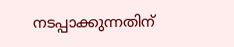നടപ്പാക്കുന്നതിന്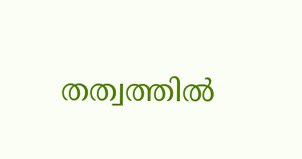തത്വത്തിൽ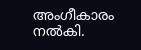അംഗീകാരം നൽകി.